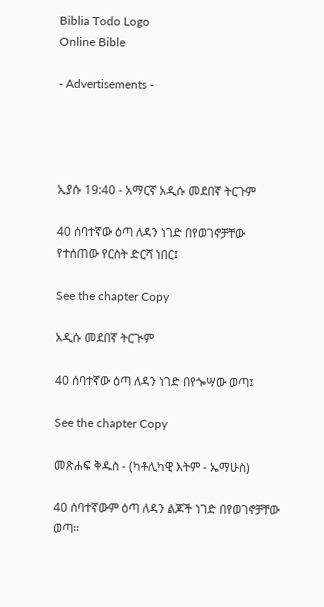Biblia Todo Logo
Online Bible

- Advertisements -




ኢያሱ 19:40 - አማርኛ አዲሱ መደበኛ ትርጉም

40 ሰባተኛው ዕጣ ለዳን ነገድ በየወገኖቻቸው የተሰጠው የርስት ድርሻ ነበር፤

See the chapter Copy

አዲሱ መደበኛ ትርጒም

40 ሰባተኛው ዕጣ ለዳን ነገድ በየጐሣው ወጣ፤

See the chapter Copy

መጽሐፍ ቅዱስ - (ካቶሊካዊ እትም - ኤማሁስ)

40 ሰባተኛውም ዕጣ ለዳን ልጆች ነገድ በየወገኖቻቸው ወጣ።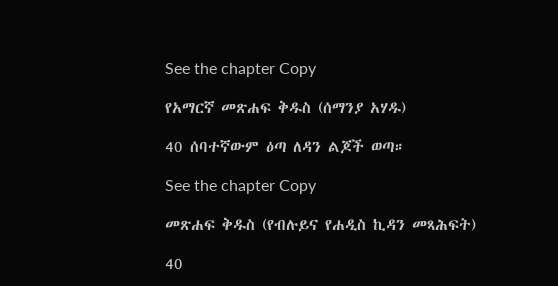See the chapter Copy

የአማርኛ መጽሐፍ ቅዱስ (ሰማንያ አሃዱ)

40 ሰባተኛውም ዕጣ ለዳን ልጆች ወጣ።

See the chapter Copy

መጽሐፍ ቅዱስ (የብሉይና የሐዲስ ኪዳን መጻሕፍት)

40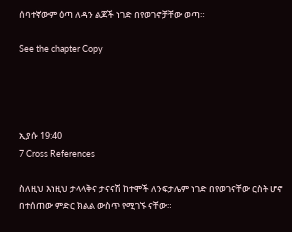ሰባተኛውም ዕጣ ለዳን ልጆች ነገድ በየወገኖቻቸው ወጣ።

See the chapter Copy




ኢያሱ 19:40
7 Cross References

ስለዚህ እነዚህ ታላላቅና ታናናሽ ከተሞች ለንፍታሌም ነገድ በየወገናቸው ርስት ሆኖ በተሰጠው ምድር ክልል ውስጥ የሚገኙ ናቸው።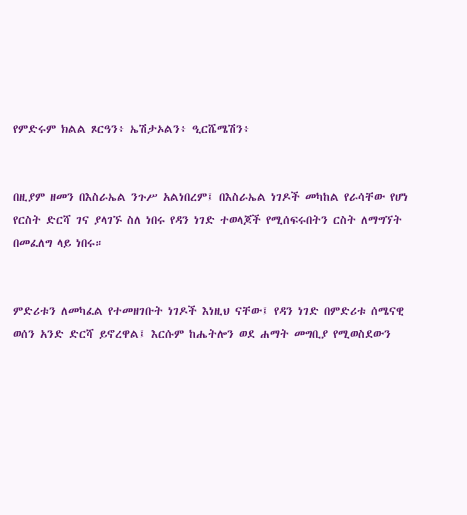የምድሩም ክልል ጾርዓን፥ ኤሽታኦልን፥ ዒርሼሜሽን፥


በዚያም ዘመን በእስራኤል ንጉሥ አልነበረም፤ በእስራኤል ነገዶች መካከል የራሳቸው የሆነ የርስት ድርሻ ገና ያላገኙ ስለ ነበሩ የዳን ነገድ ተወላጆች የሚሰፍሩበትን ርስት ለማግኘት በመፈለግ ላይ ነበሩ።


ምድሪቱን ለመካፈል የተመዘገቡት ነገዶች እነዚህ ናቸው፤ የዳን ነገድ በምድሪቱ ሰሜናዊ ወሰን አንድ ድርሻ ይኖረዋል፤ እርሱም ከሔትሎን ወደ ሐማት መግቢያ የሚወስደውን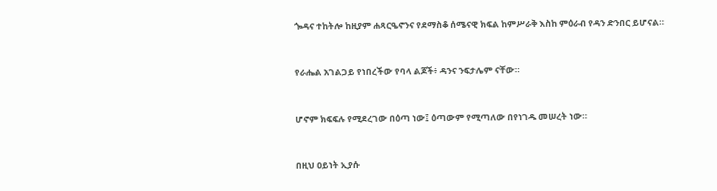ጐዳና ተከትሎ ከዚያም ሐጻርዔኖንና የደማስቆ ሰሜናዊ ክፍል ከምሥራቅ እስከ ምዕራብ የዳን ድንበር ይሆናል።


የራሔል አገልጋይ የነበረችው የባላ ልጆች፥ ዳንና ንፍታሌም ናቸው።


ሆኖም ክፍፍሉ የሚደረገው በዕጣ ነው፤ ዕጣውም የሚጣለው በየነገዱ መሠረት ነው።


በዚህ ዐይነት ኢያሱ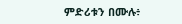ምድሪቱን በሙሉ፥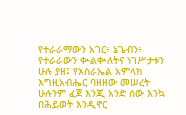የተራራማውን አገር፥ ኔጌብን፥ የተራራውን ቊልቊለትና ነገሥታቱን ሁሉ ያዘ፤ የእስራኤል አምላክ እግዚአብሔር ባዘዘው መሠረት ሁሉንም ፈጀ እንጂ አንድ ሰው እንኳ በሕይወት እንዲኖር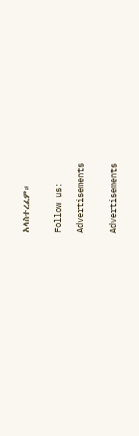አላስተረፈም።


Follow us:

Advertisements


Advertisements